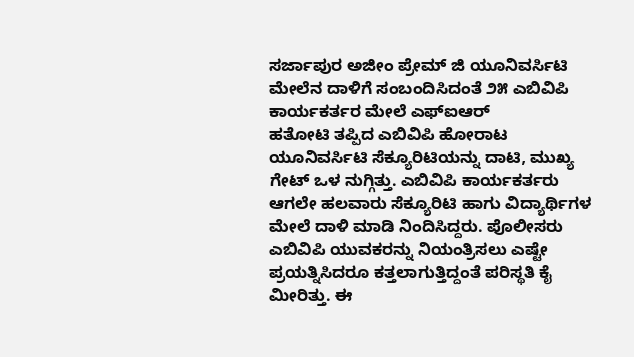ಸರ್ಜಾಪುರ ಅಜೀಂ ಪ್ರೇಮ್ ಜಿ ಯೂನಿವರ್ಸಿಟಿ ಮೇಲೆನ ದಾಳಿಗೆ ಸಂಬಂದಿಸಿದಂತೆ ೨೫ ಎಬಿವಿಪಿ ಕಾರ್ಯಕರ್ತರ ಮೇಲೆ ಎಫ್ಐಆರ್
ಹತೋಟಿ ತಪ್ಪಿದ ಎಬಿವಿಪಿ ಹೋರಾಟ ಯೂನಿವರ್ಸಿಟಿ ಸೆಕ್ಯೂರಿಟಿಯನ್ನು ದಾಟಿ, ಮುಖ್ಯ ಗೇಟ್ ಒಳ ನುಗ್ಗಿತ್ತು. ಎಬಿವಿಪಿ ಕಾರ್ಯಕರ್ತರು ಆಗಲೇ ಹಲವಾರು ಸೆಕ್ಯೂರಿಟಿ ಹಾಗು ವಿದ್ಯಾರ್ಥಿಗಳ ಮೇಲೆ ದಾಳಿ ಮಾಡಿ ನಿಂದಿಸಿದ್ದರು. ಪೊಲೀಸರು ಎಬಿವಿಪಿ ಯುವಕರನ್ನು ನಿಯಂತ್ರಿಸಲು ಎಷ್ಟೇ ಪ್ರಯತ್ನಿಸಿದರೂ ಕತ್ತಲಾಗುತ್ತಿದ್ದಂತೆ ಪರಿಸ್ಥತಿ ಕೈ ಮೀರಿತ್ತು. ಈ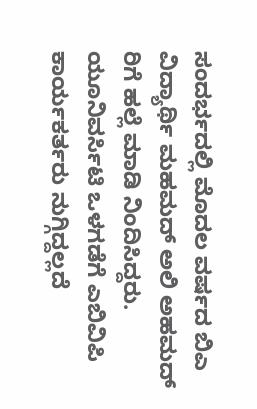ಸಂದರ್ಭದಲ್ಲಿ ಮೊದಲ ವರ್ಷದ ಬಿಎ ವಿದ್ಯಾರ್ಥಿ ಮಹಮದ್ ಅಲಿ ಅಹಮದ್ ರಿಗೆ ಹಲ್ಲೆ ಮಾಡಿ ನಿಂದಿಸಿದ್ದರು. ಯೂನಿವರ್ಸಿಟಿ ಒಳಗಡೆಗೆ ಎಬಿವಿಪಿ ಕಾರ್ಯಕರ್ತರು ನುಗ್ಗಿದ್ದಲ್ಲದೆ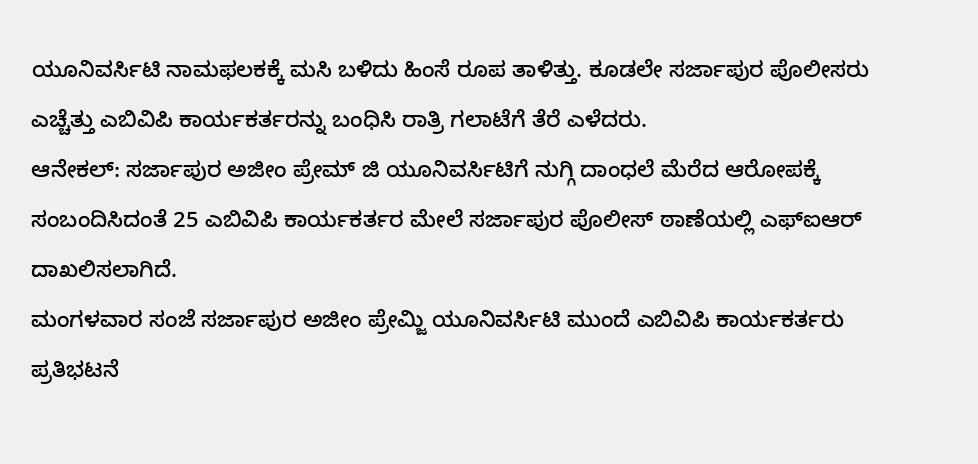ಯೂನಿವರ್ಸಿಟಿ ನಾಮಫಲಕಕ್ಕೆ ಮಸಿ ಬಳಿದು ಹಿಂಸೆ ರೂಪ ತಾಳಿತ್ತು. ಕೂಡಲೇ ಸರ್ಜಾಪುರ ಪೊಲೀಸರು ಎಚ್ಚೆತ್ತು ಎಬಿವಿಪಿ ಕಾರ್ಯಕರ್ತರನ್ನು ಬಂಧಿಸಿ ರಾತ್ರಿ ಗಲಾಟೆಗೆ ತೆರೆ ಎಳೆದರು.
ಆನೇಕಲ್: ಸರ್ಜಾಪುರ ಅಜೀಂ ಪ್ರೇಮ್ ಜಿ ಯೂನಿವರ್ಸಿಟಿಗೆ ನುಗ್ಗಿ ದಾಂಧಲೆ ಮೆರೆದ ಆರೋಪಕ್ಕೆ ಸಂಬಂದಿಸಿದಂತೆ 25 ಎಬಿವಿಪಿ ಕಾರ್ಯಕರ್ತರ ಮೇಲೆ ಸರ್ಜಾಪುರ ಪೊಲೀಸ್ ಠಾಣೆಯಲ್ಲಿ ಎಫ್ಐಆರ್ ದಾಖಲಿಸಲಾಗಿದೆ.
ಮಂಗಳವಾರ ಸಂಜೆ ಸರ್ಜಾಪುರ ಅಜೀಂ ಪ್ರೇಮ್ಜಿ ಯೂನಿವರ್ಸಿಟಿ ಮುಂದೆ ಎಬಿವಿಪಿ ಕಾರ್ಯಕರ್ತರು ಪ್ರತಿಭಟನೆ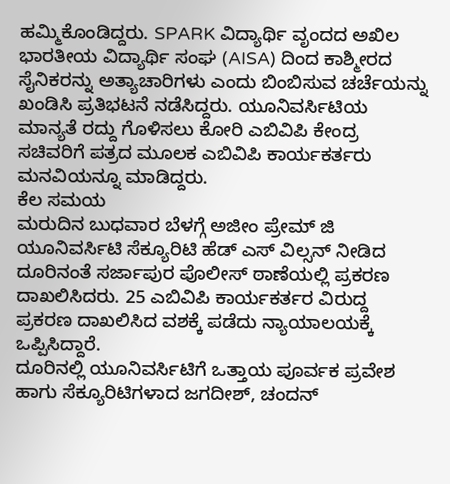ಹಮ್ಮಿಕೊಂಡಿದ್ದರು. SPARK ವಿದ್ಯಾರ್ಥಿ ವೃಂದದ ಅಖಿಲ ಭಾರತೀಯ ವಿದ್ಯಾರ್ಥಿ ಸಂಘ (AISA) ದಿಂದ ಕಾಶ್ಮೀರದ ಸೈನಿಕರನ್ನು ಅತ್ಯಾಚಾರಿಗಳು ಎಂದು ಬಿಂಬಿಸುವ ಚರ್ಚೆಯನ್ನು ಖಂಡಿಸಿ ಪ್ರತಿಭಟನೆ ನಡೆಸಿದ್ದರು. ಯೂನಿವರ್ಸಿಟಿಯ ಮಾನ್ಯತೆ ರದ್ದು ಗೊಳಿಸಲು ಕೋರಿ ಎಬಿವಿಪಿ ಕೇಂದ್ರ ಸಚಿವರಿಗೆ ಪತ್ರದ ಮೂಲಕ ಎಬಿವಿಪಿ ಕಾರ್ಯಕರ್ತರು ಮನವಿಯನ್ನೂ ಮಾಡಿದ್ದರು.
ಕೆಲ ಸಮಯ
ಮರುದಿನ ಬುಧವಾರ ಬೆಳಗ್ಗೆ ಅಜೀಂ ಪ್ರೇಮ್ ಜಿ ಯೂನಿವರ್ಸಿಟಿ ಸೆಕ್ಯೂರಿಟಿ ಹೆಡ್ ಎಸ್ ವಿಲ್ಸನ್ ನೀಡಿದ ದೂರಿನಂತೆ ಸರ್ಜಾಪುರ ಪೊಲೀಸ್ ಠಾಣೆಯಲ್ಲಿ ಪ್ರಕರಣ ದಾಖಲಿಸಿದರು. 25 ಎಬಿವಿಪಿ ಕಾರ್ಯಕರ್ತರ ವಿರುದ್ದ ಪ್ರಕರಣ ದಾಖಲಿಸಿದ ವಶಕ್ಕೆ ಪಡೆದು ನ್ಯಾಯಾಲಯಕ್ಕೆ ಒಪ್ಪಿಸಿದ್ದಾರೆ.
ದೂರಿನಲ್ಲಿ ಯೂನಿವರ್ಸಿಟಿಗೆ ಒತ್ತಾಯ ಪೂರ್ವಕ ಪ್ರವೇಶ ಹಾಗು ಸೆಕ್ಯೂರಿಟಿಗಳಾದ ಜಗದೀಶ್, ಚಂದನ್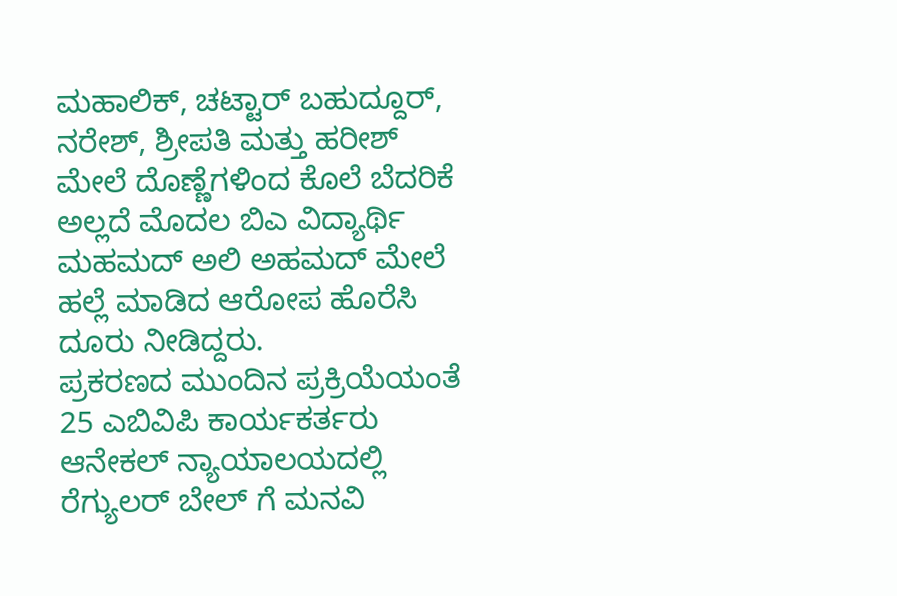ಮಹಾಲಿಕ್, ಚಟ್ಟಾರ್ ಬಹುದ್ದೂರ್, ನರೇಶ್, ಶ್ರೀಪತಿ ಮತ್ತು ಹರೀಶ್ ಮೇಲೆ ದೊಣ್ಣೆಗಳಿಂದ ಕೊಲೆ ಬೆದರಿಕೆ ಅಲ್ಲದೆ ಮೊದಲ ಬಿಎ ವಿದ್ಯಾರ್ಥಿ ಮಹಮದ್ ಅಲಿ ಅಹಮದ್ ಮೇಲೆ ಹಲ್ಲೆ ಮಾಡಿದ ಆರೋಪ ಹೊರೆಸಿ ದೂರು ನೀಡಿದ್ದರು.
ಪ್ರಕರಣದ ಮುಂದಿನ ಪ್ರಕ್ರಿಯೆಯಂತೆ 25 ಎಬಿವಿಪಿ ಕಾರ್ಯಕರ್ತರು ಆನೇಕಲ್ ನ್ಯಾಯಾಲಯದಲ್ಲಿ ರೆಗ್ಯುಲರ್ ಬೇಲ್ ಗೆ ಮನವಿ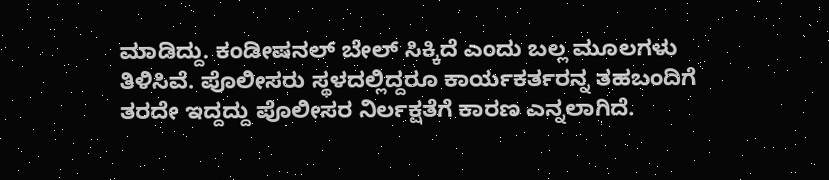ಮಾಡಿದ್ದು. ಕಂಡೀಷನಲ್ ಬೇಲ್ ಸಿಕ್ಕಿದೆ ಎಂದು ಬಲ್ಲ ಮೂಲಗಳು ತಿಳಿಸಿವೆ. ಪೊಲೀಸರು ಸ್ಥಳದಲ್ಲಿದ್ದರೂ ಕಾರ್ಯಕರ್ತರನ್ನ ತಹಬಂದಿಗೆ ತರದೇ ಇದ್ದದ್ದು ಪೊಲೀಸರ ನಿರ್ಲಕ್ಷತೆಗೆ ಕಾರಣ ಎನ್ನಲಾಗಿದೆ.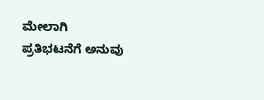ಮೇಲಾಗಿ ಪ್ರತಿಭಟನೆಗೆ ಅನುವು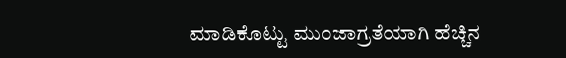ಮಾಡಿಕೊಟ್ಟು ಮುಂಜಾಗ್ರತೆಯಾಗಿ ಹೆಚ್ಚಿನ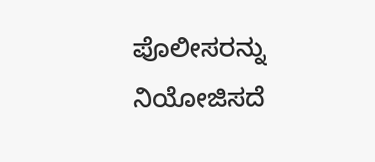ಪೊಲೀಸರನ್ನು ನಿಯೋಜಿಸದೆ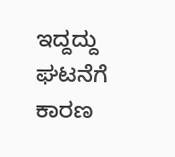ಇದ್ದದ್ದು ಘಟನೆಗೆ ಕಾರಣ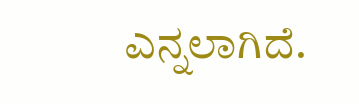ಎನ್ನಲಾಗಿದೆ.